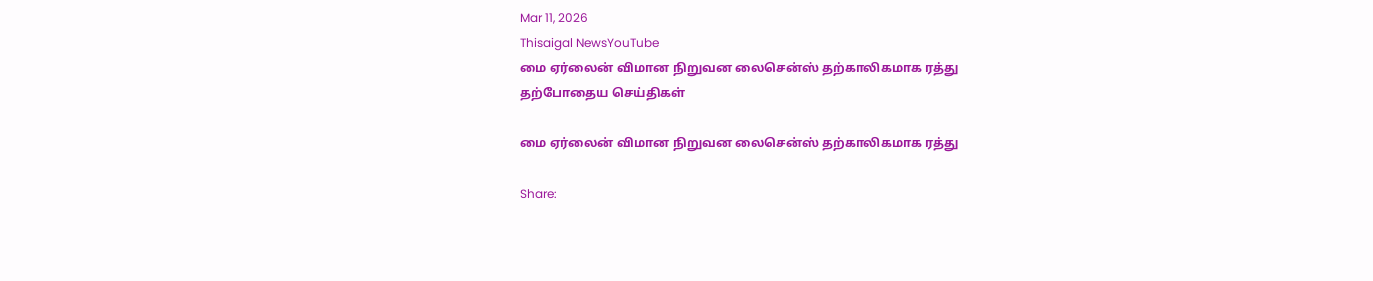Mar 11, 2026
Thisaigal NewsYouTube
மை ஏர்லைன் விமான நிறுவன லைசென்ஸ் தற்காலிகமாக ரத்து
தற்போதைய செய்திகள்

மை ஏர்லைன் விமான நிறுவன லைசென்ஸ் தற்காலிகமாக ரத்து

Share: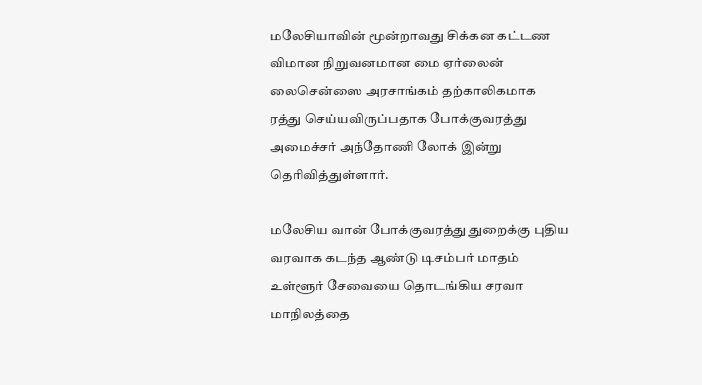மலேசியாவின் மூன்றாவது சிக்கன கட்டண விமான நிறுவனமான மை ஏர்லைன் லைசென்ஸை அரசாங்கம் தற்காலிகமாக ரத்து செய்யவிருப்பதாக போக்குவரத்து அமைச்சர் அந்தோணி லோக் இன்று தெரிவித்துள்ளார்.

மலேசிய வான் போக்குவரத்து துறைக்கு புதிய வரவாக கடந்த ஆண்டு டிசம்பர் மாதம் உள்ளூர் சேவையை தொடங்கிய சரவா மாநிலத்தை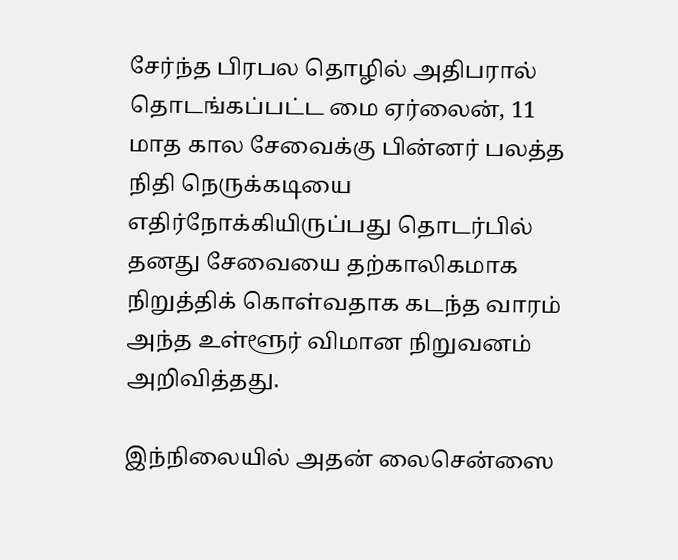சேர்ந்த பிரபல தொழில் அதிபரால் தொடங்கப்பட்ட மை ஏர்லைன், 11 மாத கால சேவைக்கு பின்னர் பலத்த நிதி நெருக்கடியை எதிர்நோக்கியிருப்பது தொடர்பில் தனது சேவையை தற்காலிகமாக நிறுத்திக் கொள்வதாக கடந்த வாரம் அந்த உள்ளூர் விமான நிறுவனம் அறிவித்தது.

இந்நிலையில் அதன் லைசென்ஸை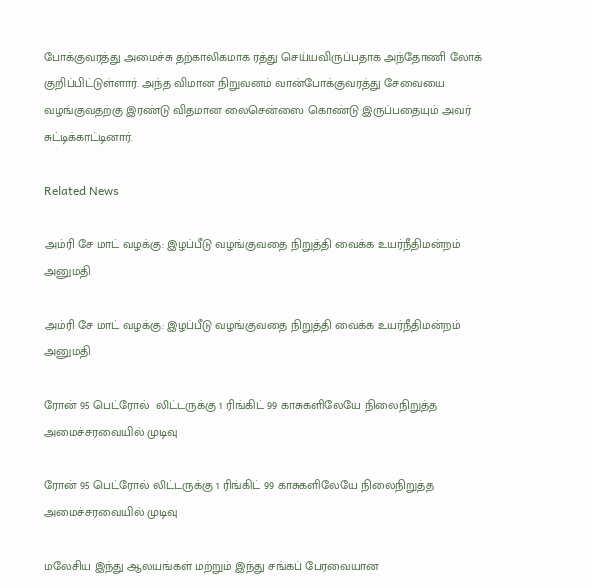போக்குவரத்து அமைச்சு தற்காலிகமாக ரத்து செய்யவிருப்பதாக அந்தோணி லோக் குறிப்பிட்டுள்ளார். அந்த விமான நிறுவனம் வான்போக்குவரத்து சேவையை வழங்குவதற்கு இரண்டு விதமான லைசென்ஸை கொண்டு இருப்பதையும் அவர் சுட்டிக்காட்டினார்.

Related News

அம்ரி சே மாட் வழக்கு: இழப்பீடு வழங்குவதை நிறுத்தி வைக்க உயர்நீதிமன்றம் அனுமதி

அம்ரி சே மாட் வழக்கு: இழப்பீடு வழங்குவதை நிறுத்தி வைக்க உயர்நீதிமன்றம் அனுமதி

ரோன் 95 பெட்ரோல்  லிட்டருக்கு 1 ரிங்கிட் 99 காசுகளிலேயே நிலைநிறுத்த அமைச்சரவையில் முடிவு

ரோன் 95 பெட்ரோல் லிட்டருக்கு 1 ரிங்கிட் 99 காசுகளிலேயே நிலைநிறுத்த அமைச்சரவையில் முடிவு

மலேசிய இந்து ஆலயங்கள் மற்றும் இந்து சங்கப் பேரவையான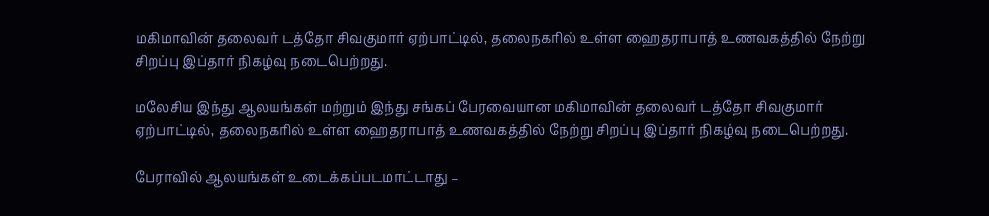மகிமாவின் தலைவர் டத்தோ சிவகுமார் ஏற்பாட்டில், தலைநகரில் உள்ள ஹைதராபாத் உணவகத்தில் நேற்று சிறப்பு இப்தார் நிகழ்வு நடைபெற்றது.

மலேசிய இந்து ஆலயங்கள் மற்றும் இந்து சங்கப் பேரவையான மகிமாவின் தலைவர் டத்தோ சிவகுமார் ஏற்பாட்டில், தலைநகரில் உள்ள ஹைதராபாத் உணவகத்தில் நேற்று சிறப்பு இப்தார் நிகழ்வு நடைபெற்றது.

பேராவில் ஆலயங்கள் உடைக்கப்படமாட்டாது –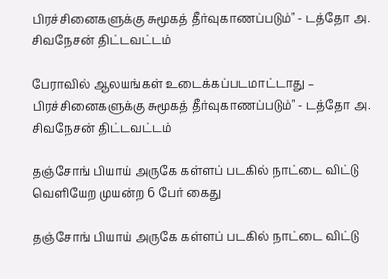பிரச்சினைகளுக்கு சுமூகத் தீர்வுகாணப்படும்" - டத்தோ அ. சிவநேசன் திட்டவட்டம்

பேராவில் ஆலயங்கள் உடைக்கப்படமாட்டாது – பிரச்சினைகளுக்கு சுமூகத் தீர்வுகாணப்படும்" - டத்தோ அ. சிவநேசன் திட்டவட்டம்

தஞ்சோங் பியாய் அருகே கள்ளப் படகில் நாட்டை விட்டு வெளியேற முயன்ற 6 பேர் கைது

தஞ்சோங் பியாய் அருகே கள்ளப் படகில் நாட்டை விட்டு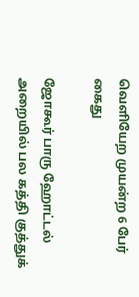வெளியேற முயன்ற 6 பேர் கைது

ஜோகூர் பாரு ஹோட்டல் அறையில் பல கத்தி குத்துக்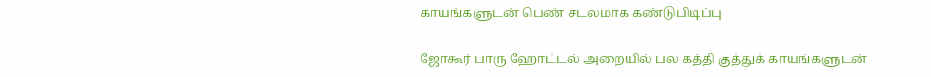காயங்களுடன் பெண் சடலமாக கண்டுபிடிப்பு

ஜோகூர் பாரு ஹோட்டல் அறையில் பல கத்தி குத்துக் காயங்களுடன்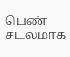பெண் சடலமாக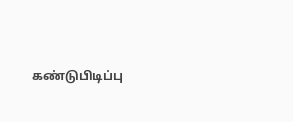கண்டுபிடிப்பு